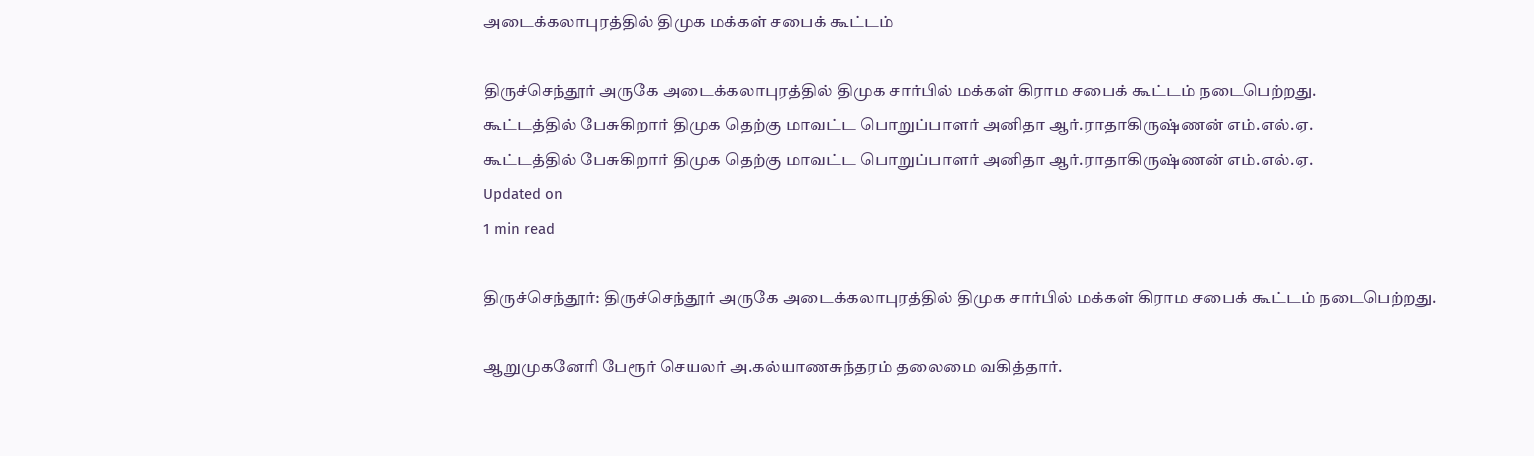அடைக்கலாபுரத்தில் திமுக மக்கள் சபைக் கூட்டம்

திருச்செந்தூர் அருகே அடைக்கலாபுரத்தில் திமுக சார்பில் மக்கள் கிராம சபைக் கூட்டம் நடைபெற்றது.
கூட்டத்தில் பேசுகிறார் திமுக தெற்கு மாவட்ட பொறுப்பாளர் அனிதா ஆர்.ராதாகிருஷ்ணன் எம்.எல்.ஏ.
கூட்டத்தில் பேசுகிறார் திமுக தெற்கு மாவட்ட பொறுப்பாளர் அனிதா ஆர்.ராதாகிருஷ்ணன் எம்.எல்.ஏ.
Updated on
1 min read

திருச்செந்தூர்: திருச்செந்தூர் அருகே அடைக்கலாபுரத்தில் திமுக சார்பில் மக்கள் கிராம சபைக் கூட்டம் நடைபெற்றது.

ஆறுமுகனேரி பேரூர் செயலர் அ.கல்யாணசுந்தரம் தலைமை வகித்தார்.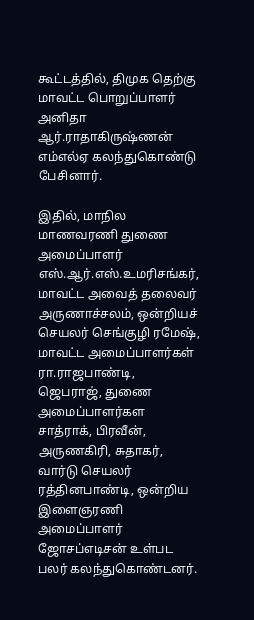கூட்டத்தில், திமுக தெற்கு மாவட்ட பொறுப்பாளர் அனிதா ஆர்.ராதாகிருஷ்ணன் எம்எல்ஏ கலந்துகொண்டு பேசினார்.

இதில், மாநில மாணவரணி துணை அமைப்பாளர் எஸ்.ஆர்.எஸ்.உமரிசங்கர், மாவட்ட அவைத் தலைவர் அருணாச்சலம், ஒன்றியச் செயலர் செங்குழி ரமேஷ், மாவட்ட அமைப்பாளர்கள் ரா.ராஜபாண்டி, ஜெபராஜ், துணை அமைப்பாளர்கள சாத்ராக், பிரவீன், அருணகிரி, சுதாகர், வார்டு செயலர் ரத்தினபாண்டி, ஒன்றிய இளைஞரணி அமைப்பாளர் ஜோசப்எடிசன் உள்பட பலர் கலந்துகொண்டனர்.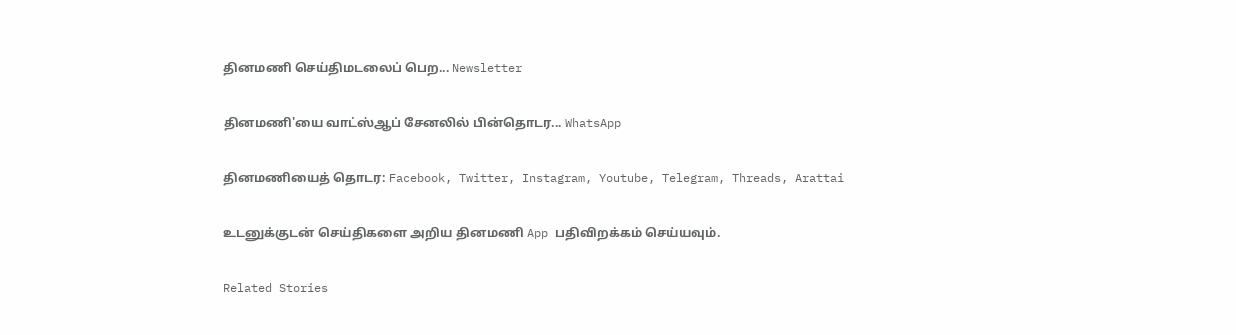தினமணி செய்திமடலைப் பெற... Newsletter

தினமணி'யை வாட்ஸ்ஆப் சேனலில் பின்தொடர... WhatsApp

தினமணியைத் தொடர: Facebook, Twitter, Instagram, Youtube, Telegram, Threads, Arattai

உடனுக்குடன் செய்திகளை அறிய தினமணி App பதிவிறக்கம் செய்யவும்.

Related Stories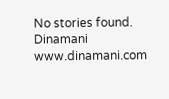No stories found.
Dinamani
www.dinamani.com